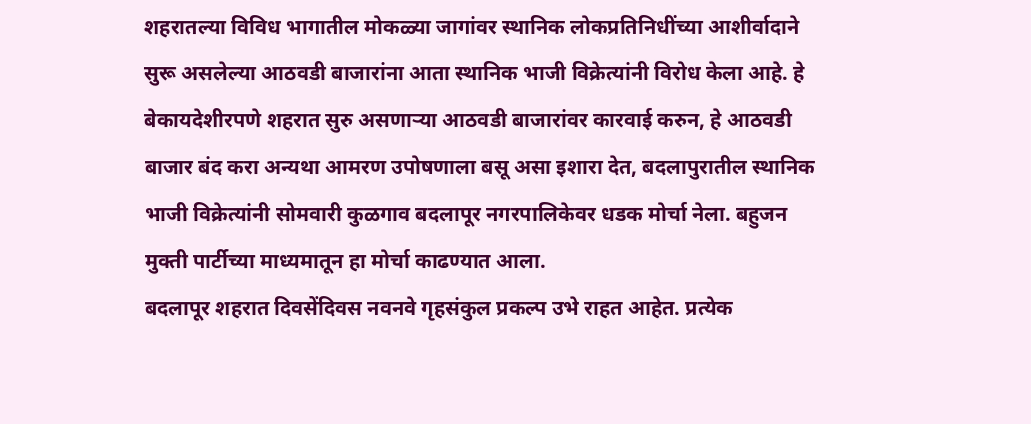शहरातल्या विविध भागातील मोकळ्या जागांवर स्थानिक लोकप्रतिनिधींच्या आशीर्वादाने सुरू असलेल्या आठवडी बाजारांना आता स्थानिक भाजी विक्रेत्यांनी विरोध केला आहे. हे बेकायदेशीरपणे शहरात सुरु असणाऱ्या आठवडी बाजारांवर कारवाई करुन, हे आठवडी बाजार बंद करा अन्यथा आमरण उपोषणाला बसू असा इशारा देत, बदलापुरातील स्थानिक भाजी विक्रेत्यांनी सोमवारी कुळगाव बदलापूर नगरपालिकेवर धडक मोर्चा नेला. बहुजन मुक्ती पार्टीच्या माध्यमातून हा मोर्चा काढण्यात आला.
बदलापूर शहरात दिवसेंदिवस नवनवे गृहसंकुल प्रकल्प उभे राहत आहेत. प्रत्येक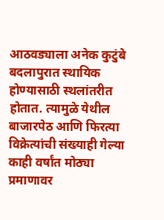आठवड्याला अनेक कुटुंबे बदलापुरात स्थायिक होण्यासाठी स्थलांतरीत होतात. त्यामुळे येथील बाजारपेठ आणि फिरत्या विक्रेत्यांची संख्याही गेल्या काही वर्षांत मोठ्या प्रमाणावर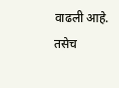वाढली आहे. तसेच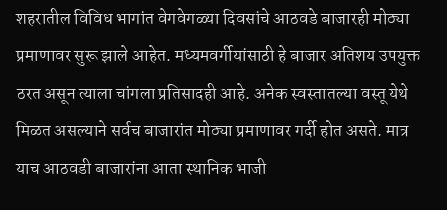शहरातील विविध भागांत वेगवेगळ्या दिवसांचे आठवडे बाजारही मोठ्या प्रमाणावर सुरू झाले आहेत. मध्यमवर्गीयांसाठी हे बाजार अतिशय उपयुक्त ठरत असून त्याला चांगला प्रतिसादही आहे. अनेक स्वस्तातल्या वस्तू येथे मिळत असल्याने सर्वच बाजारांत मोठ्या प्रमाणावर गर्दी होत असते. मात्र याच आठवडी बाजारांना आता स्थानिक भाजी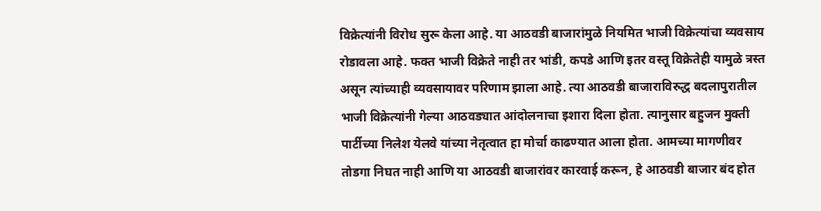विक्रेत्यांनी विरोध सुरू केला आहे. या आठवडी बाजारांमुळे नियमित भाजी विक्रेत्यांचा व्यवसाय रोडावला आहे. फक्त भाजी विक्रेते नाही तर भांडी, कपडे आणि इतर वस्तू विक्रेतेही यामुळे त्रस्त असून त्यांच्याही व्यवसायावर परिणाम झाला आहे. त्या आठवडी बाजाराविरुद्ध बदलापुरातील भाजी विक्रेत्यांनी गेल्या आठवड्यात आंदोलनाचा इशारा दिला होता. त्यानुसार बहुजन मुक्ती पार्टीच्या निलेश येलवे यांच्या नेतृत्वात हा मोर्चा काढण्यात आला होता. आमच्या मागणीवर तोडगा निघत नाही आणि या आठवडी बाजारांवर कारवाई करून, हे आठवडी बाजार बंद होत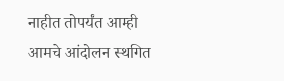नाहीत तोपर्यंत आम्ही आमचे आंदोलन स्थगित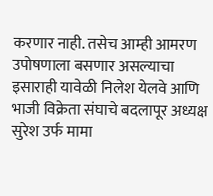करणार नाही. तसेच आम्ही आमरण उपोषणाला बसणार असल्याचा इसाराही यावेळी निलेश येलवे आणि भाजी विक्रेता संघाचे बदलापूर अध्यक्ष सुरेश उर्फ मामा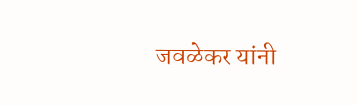जवळेकर यांनी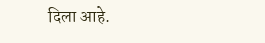दिला आहे.